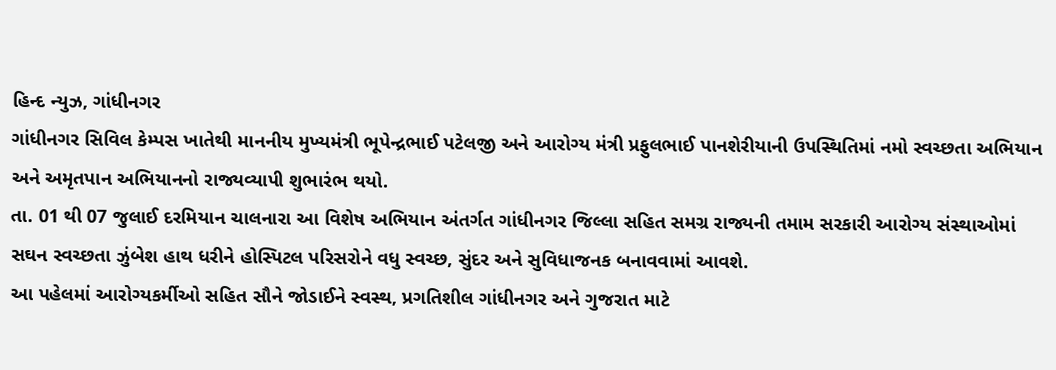હિન્દ ન્યુઝ, ગાંધીનગર
ગાંધીનગર સિવિલ કેમ્પસ ખાતેથી માનનીય મુખ્યમંત્રી ભૂપેન્દ્રભાઈ પટેલજી અને આરોગ્ય મંત્રી પ્રફુલભાઈ પાનશેરીયાની ઉપસ્થિતિમાં નમો સ્વચ્છતા અભિયાન અને અમૃતપાન અભિયાનનો રાજ્યવ્યાપી શુભારંભ થયો.
તા. 01 થી 07 જુલાઈ દરમિયાન ચાલનારા આ વિશેષ અભિયાન અંતર્ગત ગાંધીનગર જિલ્લા સહિત સમગ્ર રાજ્યની તમામ સરકારી આરોગ્ય સંસ્થાઓમાં સઘન સ્વચ્છતા ઝુંબેશ હાથ ધરીને હોસ્પિટલ પરિસરોને વધુ સ્વચ્છ, સુંદર અને સુવિધાજનક બનાવવામાં આવશે.
આ પહેલમાં આરોગ્યકર્મીઓ સહિત સૌને જોડાઈને સ્વસ્થ, પ્રગતિશીલ ગાંધીનગર અને ગુજરાત માટે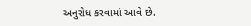અનુરોધ કરવામાં આવે છે.